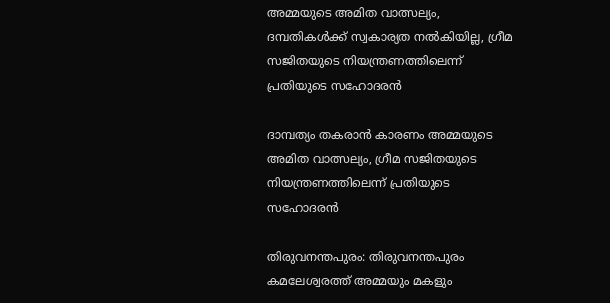അമ്മയുടെ അമിത വാത്സല്യം, ദമ്പതികൾക്ക് സ്വകാര്യത നൽകിയില്ല, ഗ്രീമ സജിതയുടെ നിയന്ത്രണത്തിലെന്ന് പ്രതിയുടെ സഹോദരൻ

ദാമ്പത്യം തകരാൻ കാരണം അമ്മയുടെ അമിത വാത്സല്യം, ഗ്രീമ സജിതയുടെ നിയന്ത്രണത്തിലെന്ന് പ്രതിയുടെ സഹോദരൻ

തിരുവനന്തപുരം: തിരുവനന്തപുരം കമലേശ്വരത്ത് അമ്മയും മകളും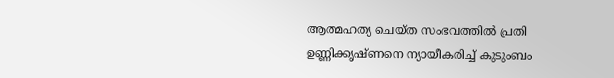ആത്മഹത്യ ചെയ്ത സംഭവത്തിൽ പ്രതി ഉണ്ണിക്കൃഷ്ണനെ ന്യായീകരിച്ച് കുടുംബം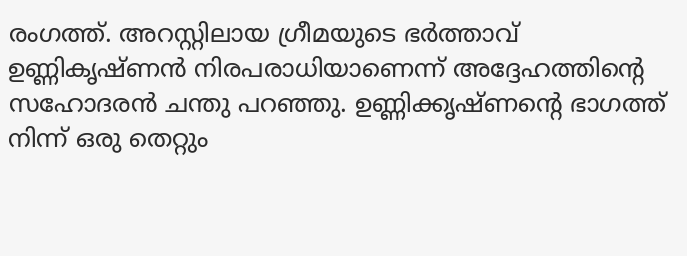രംഗത്ത്. അറസ്റ്റിലായ ഗ്രീമയുടെ ഭർത്താവ് ഉണ്ണികൃഷ്ണൻ നിരപരാധിയാണെന്ന് അദ്ദേഹത്തിന്റെ സഹോദരൻ ചന്തു പറഞ്ഞു. ഉണ്ണിക്കൃഷ്ണന്റെ ഭാഗത്ത് നിന്ന് ഒരു തെറ്റും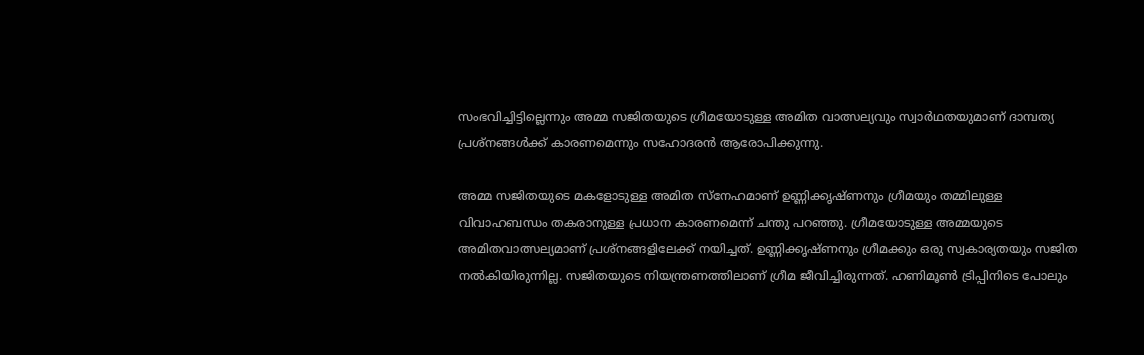സംഭവിച്ചിട്ടില്ലെന്നും അമ്മ സജിതയുടെ ഗ്രീമയോടുള്ള അമിത വാത്സല്യവും സ്വാർഥതയുമാണ് ദാമ്പത്യ പ്രശ്‌നങ്ങൾക്ക് കാരണമെന്നും സഹോദരൻ ആരോപിക്കുന്നു.

അമ്മ സജിതയുടെ മകളോടുള്ള അമിത സ്‌നേഹമാണ് ഉണ്ണിക്കൃഷ്ണനും ഗ്രീമയും തമ്മിലുള്ള വിവാഹബന്ധം തകരാനുള്ള പ്രധാന കാരണമെന്ന് ചന്തു പറഞ്ഞു. ഗ്രീമയോടുള്ള അമ്മയുടെ അമിതവാത്സല്യമാണ് പ്രശ്‌നങ്ങളിലേക്ക് നയിച്ചത്. ഉണ്ണിക്കൃഷ്ണനും ഗ്രീമക്കും ഒരു സ്വകാര്യതയും സജിത നൽകിയിരുന്നില്ല. സജിതയുടെ നിയന്ത്രണത്തിലാണ് ഗ്രീമ ജീവിച്ചിരുന്നത്. ഹണിമൂൺ ട്രിപ്പിനിടെ പോലും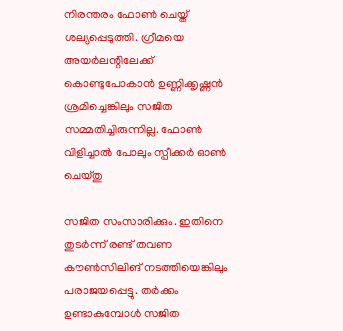നിരന്തരം ഫോൺ ചെയ്ത് ശല്യപ്പെടുത്തി. ഗ്രീമയെ അയർലന്റിലേക്ക് കൊണ്ടുപോകാൻ ഉണ്ണിക്കൃഷ്ണൻ ശ്രമിച്ചെങ്കിലും സജിത സമ്മതിച്ചിരുന്നില്ല. ഫോൺ വിളിച്ചാൽ പോലും സ്പീക്കർ ഓൺ ചെയ്തു

സജിത സംസാരിക്കും. ഇതിനെ തുടർന്ന് രണ്ട് തവണ കൗൺസിലിങ് നടത്തിയെങ്കിലും പരാജയപ്പെട്ടു. തർക്കം ഉണ്ടാകുമ്പോൾ സജിത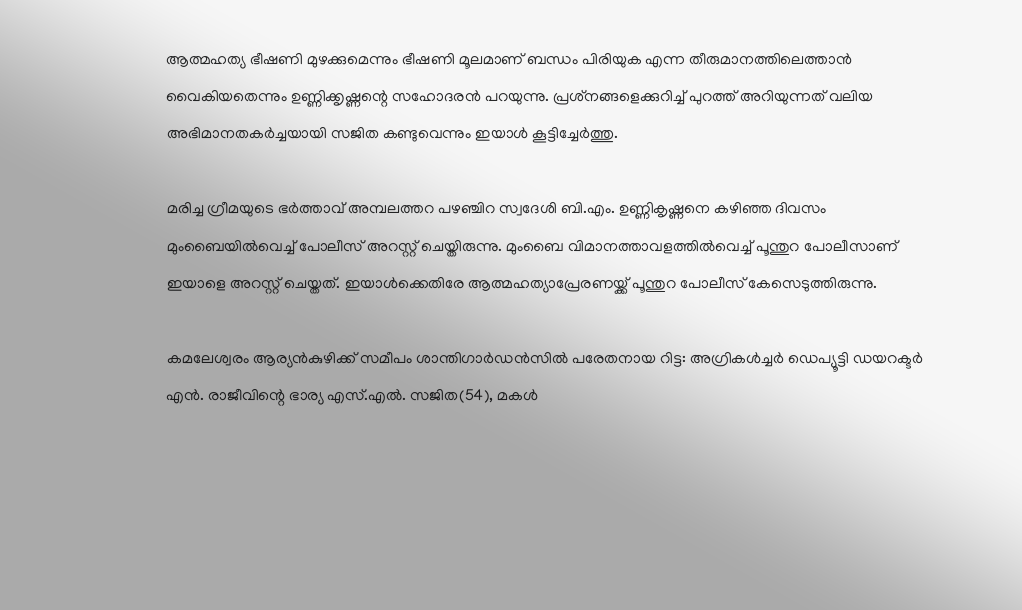ആത്മഹത്യ ഭീഷണി മുഴക്കുമെന്നും ഭീഷണി മൂലമാണ് ബന്ധം പിരിയുക എന്ന തീരുമാനത്തിലെത്താൻ വൈകിയതെന്നും ഉണ്ണിക്കൃഷ്ണന്റെ സഹോദരൻ പറയുന്നു. പ്രശ്‌നങ്ങളെക്കുറിച്ച് പുറത്ത് അറിയുന്നത് വലിയ അഭിമാനതകർച്ചയായി സജിത കണ്ടുവെന്നും ഇയാൾ കൂട്ടിച്ചേർത്തു.

മരിച്ച ഗ്രീമയുടെ ഭർത്താവ് അമ്പലത്തറ പഴഞ്ചിറ സ്വദേശി ബി.എം. ഉണ്ണികൃഷ്ണനെ കഴിഞ്ഞ ദിവസം മുംബൈയിൽവെച്ച് പോലീസ് അറസ്റ്റ് ചെയ്തിരുന്നു. മുംബൈ വിമാനത്താവളത്തിൽവെച്ച് പൂന്തുറ പോലീസാണ് ഇയാളെ അറസ്റ്റ് ചെയ്തത്. ഇയാൾക്കെതിരേ ആത്മഹത്യാപ്രേരണയ്ക്ക് പൂന്തുറ പോലീസ് കേസെടുത്തിരുന്നു.

കമലേശ്വരം ആര്യൻകുഴിക്ക് സമീപം ശാന്തിഗാർഡൻസിൽ പരേതനായ റിട്ട: അഗ്രികൾച്ചർ ഡെപ്യൂട്ടി ഡയറക്ടർ എൻ. രാജീവിന്റെ ഭാര്യ എസ്.എൽ. സജിത(54), മകൾ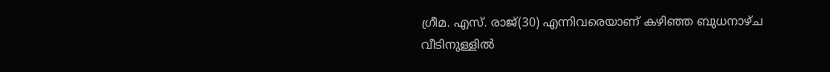ഗ്രീമ. എസ്. രാജ്(30) എന്നിവരെയാണ് കഴിഞ്ഞ ബുധനാഴ്ച വീടിനുള്ളിൽ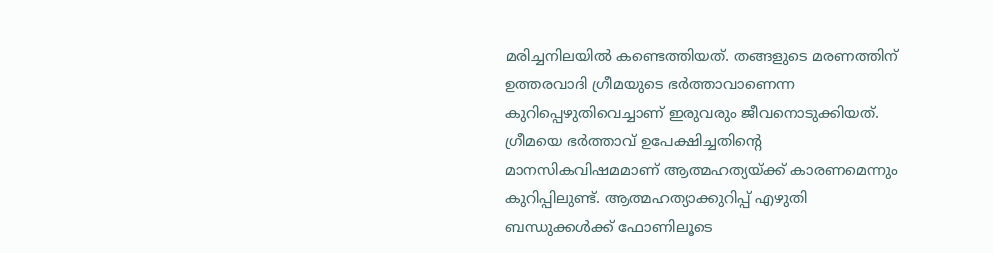മരിച്ചനിലയിൽ കണ്ടെത്തിയത്. തങ്ങളുടെ മരണത്തിന് ഉത്തരവാദി ഗ്രീമയുടെ ഭർത്താവാണെന്ന കുറിപ്പെഴുതിവെച്ചാണ് ഇരുവരും ജീവനൊടുക്കിയത്. ഗ്രീമയെ ഭർത്താവ് ഉപേക്ഷിച്ചതിന്റെ മാനസികവിഷമമാണ് ആത്മഹത്യയ്ക്ക് കാരണമെന്നും കുറിപ്പിലുണ്ട്. ആത്മഹത്യാക്കുറിപ്പ് എഴുതി ബന്ധുക്കൾക്ക് ഫോണിലൂടെ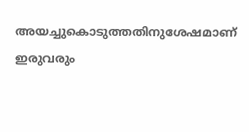അയച്ചുകൊടുത്തതിനുശേഷമാണ് ഇരുവരും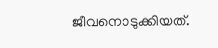ജീവനൊടുക്കിയത്.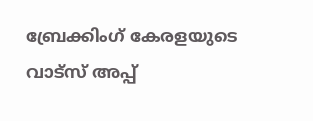ബ്രേക്കിംഗ് കേരളയുടെ വാട്സ് അപ്പ്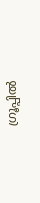ഗ്രൂപ്പിൽ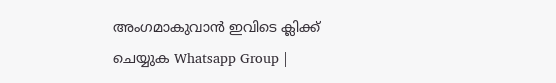അംഗമാകുവാൻ ഇവിടെ ക്ലിക്ക് ചെയ്യുക Whatsapp Group |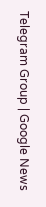Telegram Group | Google News